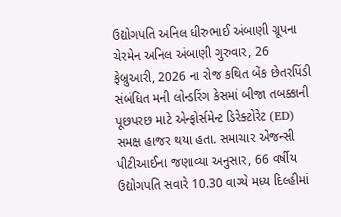ઉદ્યોગપતિ અનિલ ધીરુભાઈ અંબાણી ગ્રૂપના ચેરમેન અનિલ અંબાણી ગુરુવાર, 26 ફેબ્રુઆરી, 2026 ના રોજ કથિત બેંક છેતરપિંડી સંબંધિત મની લોન્ડરિંગ કેસમાં બીજા તબક્કાની પૂછપરછ માટે એન્ફોર્સમેન્ટ ડિરેક્ટોરેટ (ED) સમક્ષ હાજર થયા હતા. સમાચાર એજન્સી પીટીઆઈના જણાવ્યા અનુસાર, 66 વર્ષીય ઉદ્યોગપતિ સવારે 10.30 વાગ્યે મધ્ય દિલ્હીમાં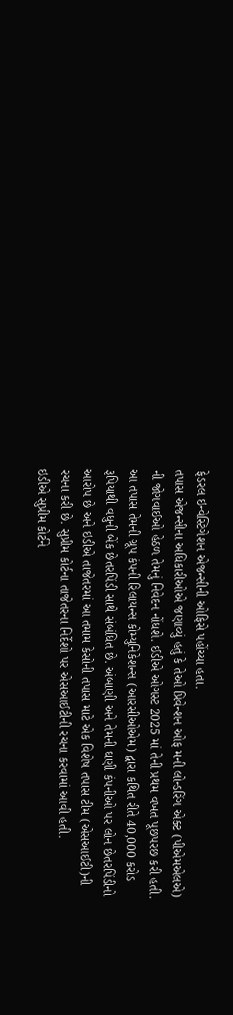ફેડરલ ઇન્વેસ્ટિગેશન એજન્સીની ઓફિસે પહોંચ્યા હતા.
તપાસ એજન્સીના અધિકારીઓએ જણાવ્યું હતું કે તેઓ પ્રિવેન્શન ઓફ મની લોન્ડરિંગ એક્ટ (પીએમએલએ) ની જોગવાઈઓ હેઠળ તેમનું નિવેદન નોંધશે. ઈડીએ ઓગસ્ટ 2025 માં તેની પ્રથમ વખત પૂછપરછ કરી હતી.
આ તપાસ તેમની ગ્રૂપ કંપની રિલાયન્સ કોમ્યુનિકેશન્સ (આરસીઓએમ) દ્વારા કથિત રીતે 40,000 કરોડ રૂપિયાથી વધુની બેંક છેતરપિંડી સાથે સંબંધિત છે. અંબાણી અને તેમની ઘણી કંપનીઓ પર લોન છેતરપિંડીનો આરોપ છે અને ઇડીએ તાજેતરમાં આ તમામ કેસોની તપાસ માટે એક વિશેષ તપાસ ટીમ (એસઆઈટી)ની રચના કરી છે. સુપ્રીમ કોર્ટના તાજેતરના નિર્દેશો પર એસઆઈટીની રચના કરવામાં આવી હતી.
ઇડીએ સુપ્રીમ કોર્ટને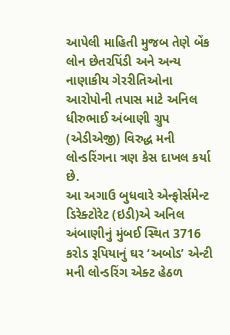આપેલી માહિતી મુજબ તેણે બેંક લોન છેતરપિંડી અને અન્ય નાણાકીય ગેરરીતિઓના આરોપોની તપાસ માટે અનિલ ધીરુભાઈ અંબાણી ગ્રુપ (એડીએજી) વિરુદ્ધ મની લોન્ડરિંગના ત્રણ કેસ દાખલ કર્યા છે.
આ અગાઉ બુધવારે એન્ફોર્સમેન્ટ ડિરેક્ટોરેટ (ઇડી)એ અનિલ અંબાણીનું મુંબઈ સ્થિત 3716 કરોડ રૂપિયાનું ઘર ‘અબોડ’ એન્ટી મની લોન્ડરિંગ એક્ટ હેઠળ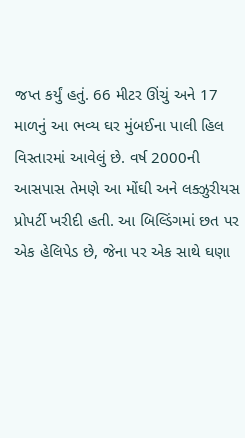જપ્ત કર્યું હતું. 66 મીટર ઊંચું અને 17 માળનું આ ભવ્ય ઘર મુંબઈના પાલી હિલ વિસ્તારમાં આવેલું છે. વર્ષ 2000ની આસપાસ તેમણે આ મોંઘી અને લક્ઝુરીયસ પ્રોપર્ટી ખરીદી હતી. આ બિલ્ડિંગમાં છત પર એક હેલિપેડ છે, જેના પર એક સાથે ઘણા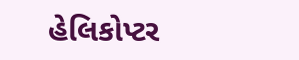હેલિકોપ્ટર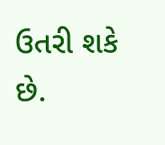ઉતરી શકે છે.